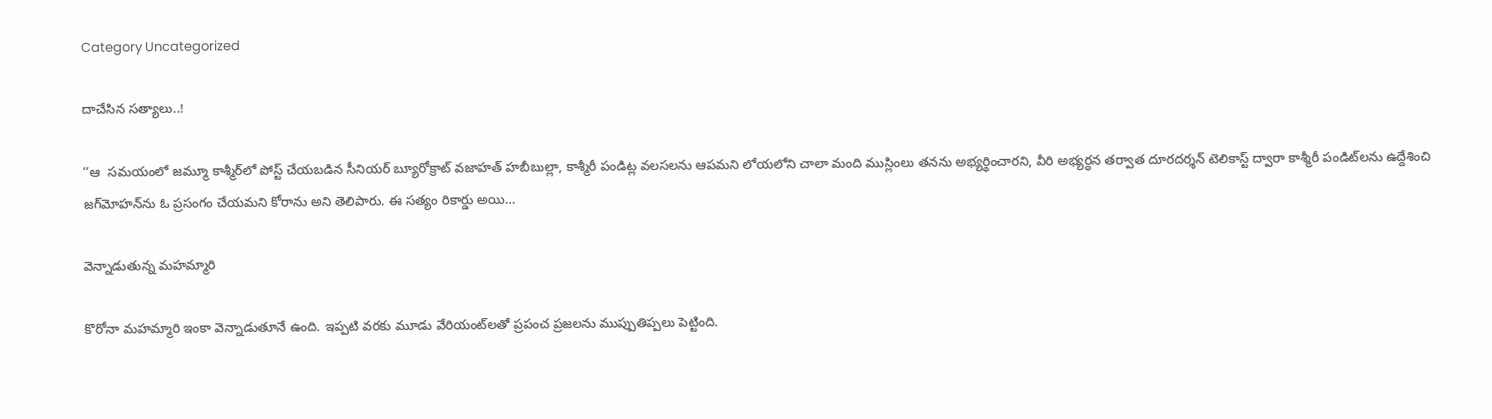Category Uncategorized

దాచేసిన సత్యాలు..!

‘‘ఆ  ‌సమయంలో జమ్మూ కాశ్మీర్‌లో పోస్ట్ ‌చేయబడిన సీనియర్‌ ‌బ్యూరోక్రాట్‌ ‌వజాహత్‌ ‌హబీబుల్లా, కాశ్మీరీ పండిట్ల వలసలను ఆపమని లోయలోని చాలా మంది ముస్లింలు తనను అభ్యర్థించారని, వీరి అభ్యర్ధన తర్వాత దూరదర్శన్‌ ‌టెలికాస్ట్ ‌ద్వారా కాశ్మీరీ పండిట్‌లను ఉద్దేశించి జగ్‌మోహన్‌ను ఓ ప్రసంగం చేయమని కోరాను అని తెలిపారు. ఈ సత్యం రికార్డు అయి…

వెన్నాడుతున్న మహమ్మారి

కొరోనా మహమ్మారి ఇంకా వెన్నాడుతూనే ఉంది. ఇప్పటి వరకు మూడు వేరియంట్‌లతో ప్రపంచ ప్రజలను ముప్పుతిప్పలు పెట్టింది.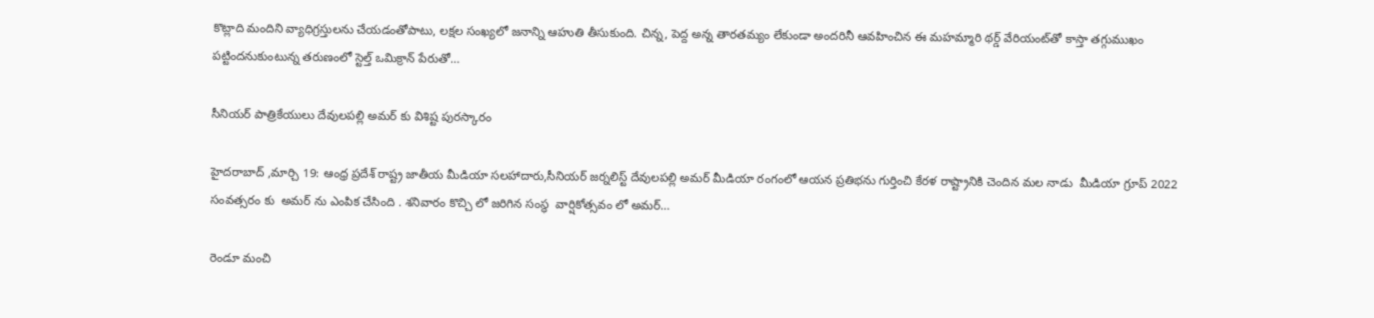కొట్లాది మందిని వ్యాధిగ్రస్తులను చేయడంతోపాటు, లక్షల సంఖ్యలో జనాన్ని ఆహుతి తీసుకుంది. చిన్న, పెద్ద అన్న తారతమ్యం లేకుండా అందరినీ ఆవహించిన ఈ మహమ్మారి థర్డ్ ‌వేరియంట్‌తో కాస్తా తగ్గుముఖం పట్టిందనుకుంటున్న తరుణంలో స్టెల్త్ ఒమిక్రాన్‌ ‌పేరుతో…

సీనియర్ పాత్రికేయులు దేవులపల్లి అమర్ కు విశిష్ట పురస్కారం

హైదరాబాద్ ,మార్చి 19: ఆంధ్ర ప్రదేశ్ రాష్ట్ర జాతీయ మీడియా సలహాదారు,సీనియర్ జర్నలిస్ట్ దేవులపల్లి అమర్ మీడియా రంగంలో ఆయన ప్రతిభను గుర్తించి కేరళ రాష్ట్రానికి చెందిన మల నాడు  మీడియా గ్రూప్ 2022 సంవత్సరం కు  అమర్ ను ఎంపిక చేసింది . శనివారం కొచ్చి లో జరిగిన సంస్ధ  వార్షికోత్సవం లో అమర్…

రెండూ మంచి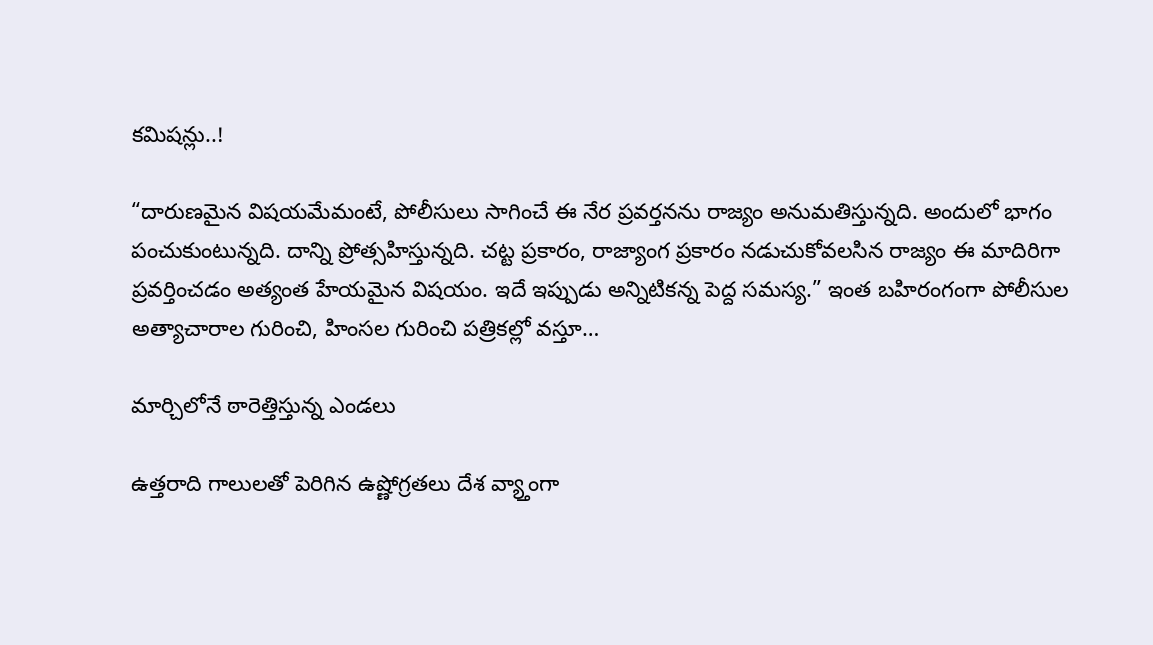కమిషన్లు..!

“దారుణమైన విషయమేమంటే, పోలీసులు సాగించే ఈ నేర ప్రవర్తనను రాజ్యం అనుమతిస్తున్నది. అందులో భాగం పంచుకుంటున్నది. దాన్ని ప్రోత్సహిస్తున్నది. చట్ట ప్రకారం, రాజ్యాంగ ప్రకారం నడుచుకోవలసిన రాజ్యం ఈ మాదిరిగా ప్రవర్తించడం అత్యంత హేయమైన విషయం. ఇదే ఇప్పుడు అన్నిటికన్న పెద్ద సమస్య.” ఇంత బహిరంగంగా పోలీసుల అత్యాచారాల గురించి, హింసల గురించి పత్రికల్లో వస్తూ…

మార్చిలోనే ఠారెత్తిస్తున్న ఎండలు

ఉత్తరాది గాలులతో పెరిగిన ఉష్ణోగ్రతలు దేశ వ్య్తాంగా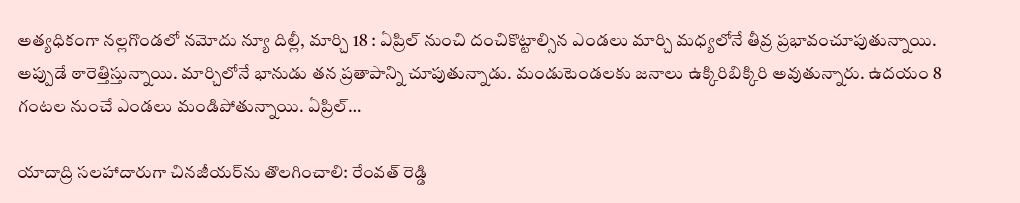అత్యధికంగా నల్లగొండలో నమోదు న్యూ దిల్లీ, మార్చి 18 : ఏప్రిల్‌ ‌నుంచి దంచికొట్టాల్సిన ఎండలు మార్చి మధ్యలోనే తీవ్ర ప్రభావంచూపుతున్నాయి. అప్పుడే ఠారెత్తిస్తున్నాయి. మార్చిలోనే భానుడు తన ప్రతాపాన్ని చూపుతున్నాడు. మండుటెండలకు జనాలు ఉక్కిరిబిక్కిరి అవుతున్నారు. ఉదయం 8 గంటల నుంచే ఎండలు మండిపోతున్నాయి. ఏప్రిల్‌…

యాదాద్రి సలహాదారుగా చినజీయర్‌ను తొలగించాలి: రేంవత్‌ ‌రెడ్డి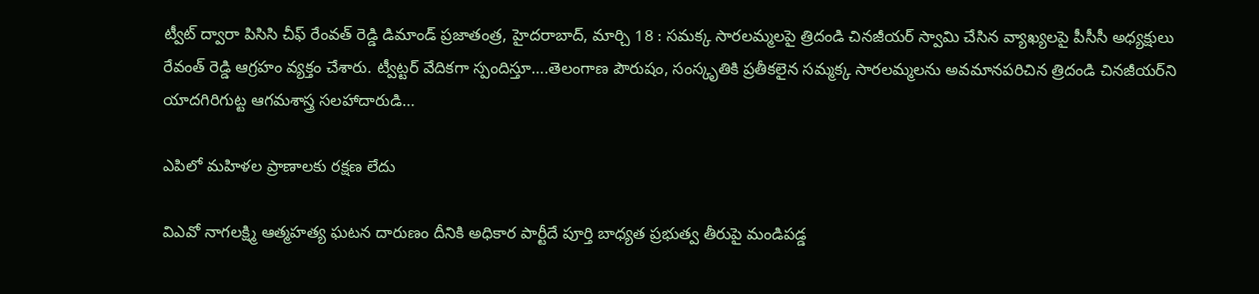ట్వీట్‌ ‌ద్వారా పిసిసి చీఫ్‌ ‌రేంవత్‌ ‌రెడ్డి డిమాండ్‌ ‌ప్రజాతంత్ర, హైదరాబాద్‌, మార్చి 18 : సమక్క సారలమ్మలపై త్రిదండి చినజీయర్‌ ‌స్వామి చేసిన వ్యాఖ్యలపై పీసీసీ అధ్యక్షులు రేవంత్‌ ‌రెడ్డి ఆగ్రహం వ్యక్తం చేశారు. ట్వీట్టర్‌ ‌వేదికగా స్పందిస్తూ….తెలంగాణ పౌరుషం, సంస్కృతికి ప్రతీకలైన సమ్మక్క సారలమ్మలను అవమానపరిచిన త్రిదండి చినజీయర్‌ని యాదగిరిగుట్ట ఆగమశాస్త్ర సలహాదారుడి…

ఎపిలో మహిళల ప్రాణాలకు రక్షణ లేదు

విఎవో నాగలక్ష్మి ఆత్మహత్య ఘటన దారుణం దీనికి అధికార పార్టీదే పూర్తి బాధ్యత ప్రభుత్వ తీరుపై మండిపడ్డ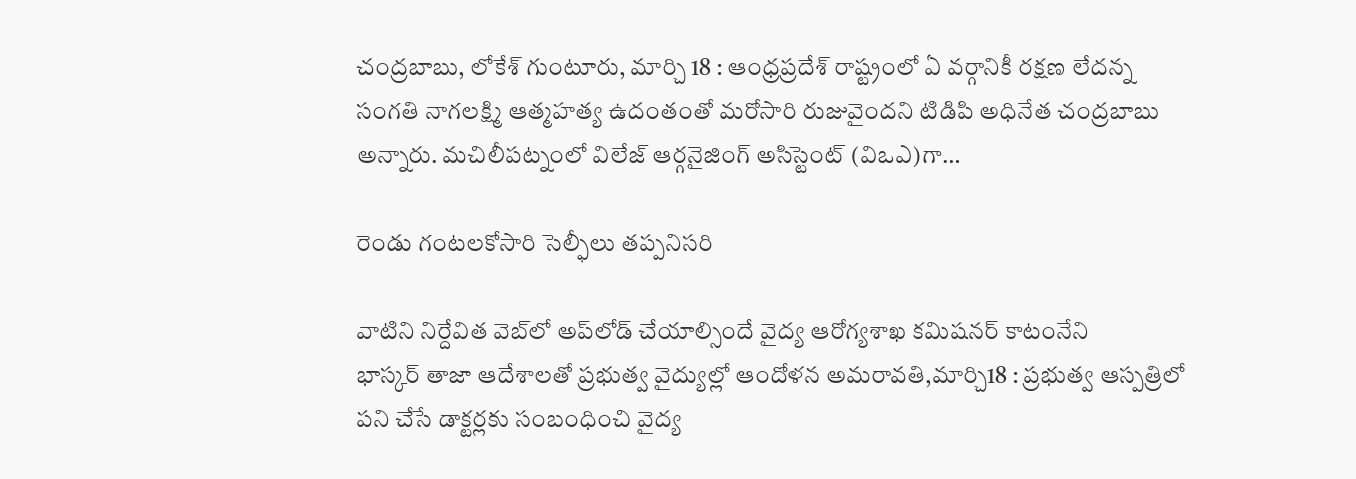చంద్రబాబు, లోకేశ్‌ ‌గుంటూరు, మార్చి 18 : ఆంధ్రప్రదేశ్‌ ‌రాష్ట్రంలో ఏ వర్గానికీ రక్షణ లేదన్న సంగతి నాగలక్ష్మి ఆత్మహత్య ఉదంతంతో మరోసారి రుజువైందని టిడిపి అధినేత చంద్రబాబు అన్నారు. మచిలీపట్నంలో విలేజ్‌ ఆర్గనైజింగ్‌ అసిస్టెంట్‌ (విఒఎ)గా…

రెండు గంటలకోసారి సెల్ఫీలు తప్పనిసరి

వాటిని నిర్దేవిత వెబ్‌లో అప్‌లోడ్‌ ‌చేయాల్సిందే వైద్య ఆరోగ్యశాఖ కమిషనర్‌ ‌కాటంనేని భాస్కర్‌ ‌తాజా ఆదేశాలతో ప్రభుత్వ వైద్యుల్లో ఆందోళన అమరావతి,మార్చి18 : ప్రభుత్వ ఆస్పత్రిలో పని చేసే డాక్టర్లకు సంబంధించి వైద్య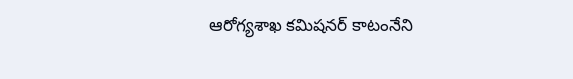ఆరోగ్యశాఖ కమిషనర్‌ ‌కాటంనేని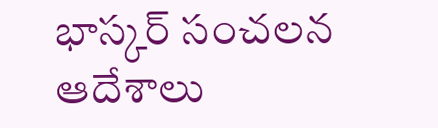భాస్కర్‌ ‌సంచలన ఆదేశాలు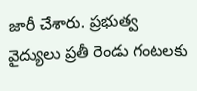జారీ చేశారు. ప్రభుత్వ వైద్యులు ప్రతీ రెండు గంటలకు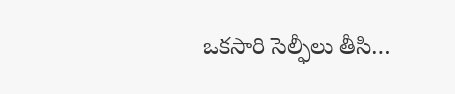ఒకసారి సెల్ఫీలు తీసి…